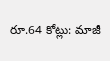రూ.64 కోట్లు: మాజీ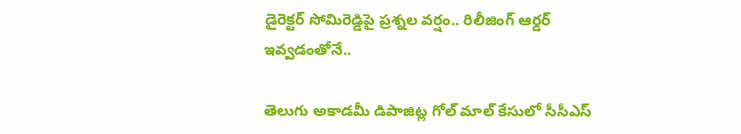డైరెక్టర్‌ సోమిరెడ్డిపై ప్రశ్నల వర్షం.. రిలీజింగ్ ఆర్డర్ ఇవ్వడంతోనే..

తెలుగు అకాడమీ డిపాజిట్ల గోల్ మాల్ కేసులో సీసీఎస్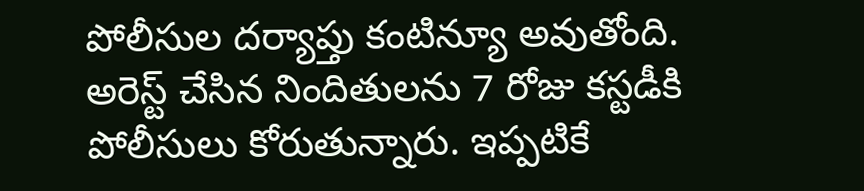పోలీసుల దర్యాప్తు కంటిన్యూ అవుతోంది. అరెస్ట్ చేసిన నిందితులను 7 రోజు కస్టడీకి పోలీసులు కోరుతున్నారు. ఇప్పటికే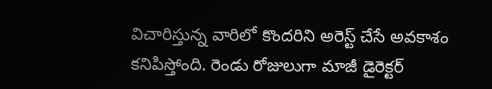విచారిస్తున్న వారిలో కొందరిని అరెస్ట్ చేసే అవకాశం కనిపిస్తోంది. రెండు రోజులుగా మాజీ డైరెక్టర్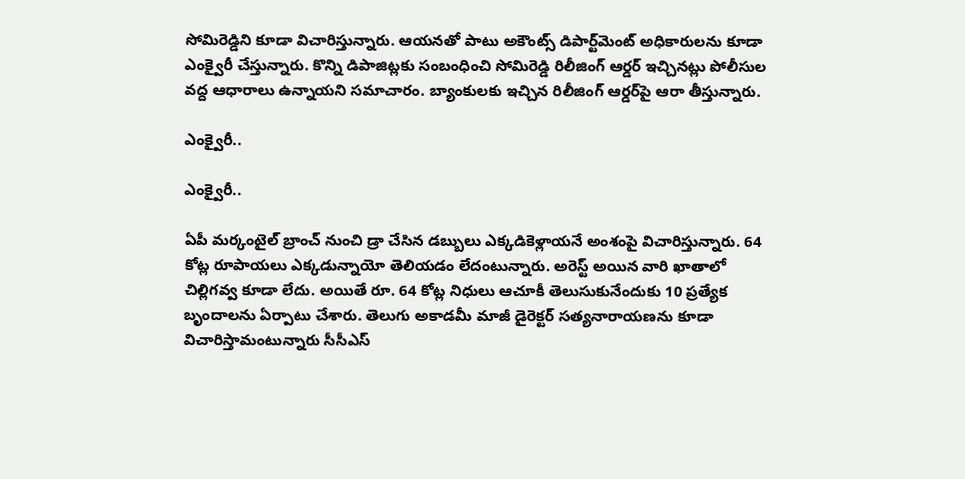సోమిరెడ్డిని కూడా విచారిస్తున్నారు. ఆయనతో పాటు అకౌంట్స్ డిపార్ట్‌మెంట్ అధికారులను కూడా ఎంక్వైరీ చేస్తున్నారు. కొన్ని డిపాజిట్లకు సంబంధించి సోమిరెడ్డి రిలీజింగ్‌ ఆర్డర్‌ ఇచ్చినట్లు పోలీసుల వద్ద ఆధారాలు ఉన్నాయని సమాచారం. బ్యాంకులకు ఇచ్చిన రిలీజింగ్ ఆర్డర్‌పై ఆరా తీస్తున్నారు.

ఎంక్వైరీ..

ఎంక్వైరీ..

ఏపీ మర్కంటైల్ బ్రాంచ్‌ నుంచి డ్రా చేసిన డబ్బులు ఎక్కడికెళ్లాయనే అంశంపై విచారిస్తున్నారు. 64 కోట్ల రూపాయలు ఎక్కడున్నాయో తెలియడం లేదంటున్నారు. అరెస్ట్ అయిన వారి ఖాతాలో చిల్లిగవ్వ కూడా లేదు. అయితే రూ. 64 కోట్ల నిధులు ఆచూకీ తెలుసుకునేందుకు 10 ప్రత్యేక బృందాలను ఏర్పాటు చేశారు. తెలుగు అకాడమీ మాజీ డైరెక్టర్ సత్యనారాయణను కూడా విచారిస్తామంటున్నారు సీసీఎస్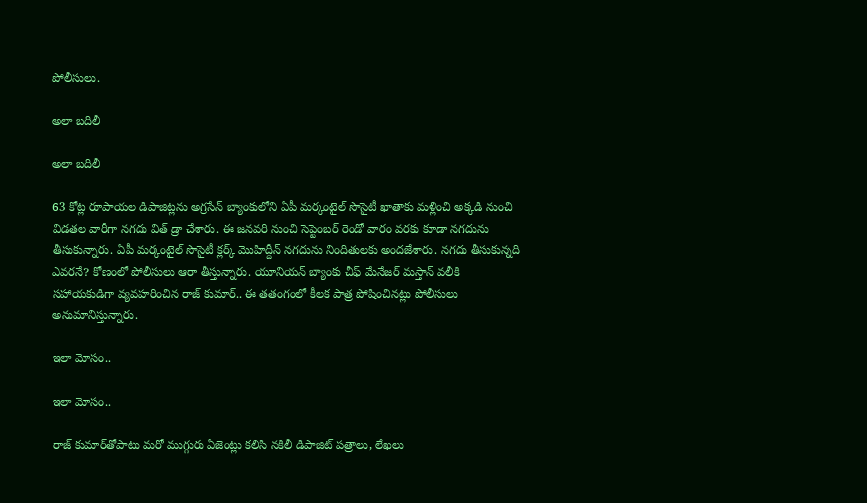పోలీసులు.

అలా బదిలీ

అలా బదిలీ

63 కోట్ల రూపాయల డిపాజిట్లను అగ్రసేన్ బ్యాంకులోని ఏపీ మర్కంటైల్ సొసైటీ ఖాతాకు మళ్లించి అక్కడి నుంచి విడతల వారీగా నగదు విత్ డ్రా చేశారు. ఈ జనవరి నుంచి సెప్టెంబర్ రెండో వారం వరకు కూడా నగదును తీసుకున్నారు. ఏపీ మర్కంటైల్ సొసైటీ క్లర్క్‌ మొహిద్దీన్ నగదును నిందితులకు అందజేశారు. నగదు తీసుకున్నది ఎవరనే? కోణంలో పోలీసులు ఆరా తీస్తున్నారు. యూనియన్ బ్యాంకు చీఫ్ మేనేజర్ మస్తాన్ వలీకి సహాయకుడిగా వ్యవహరించిన రాజ్ కుమార్.. ఈ తతంగంలో కీలక పాత్ర పోషించినట్లు పోలీసులు అనుమానిస్తున్నారు.

ఇలా మోసం..

ఇలా మోసం..

రాజ్ కుమార్‌తోపాటు మరో ముగ్గురు ఏజెంట్లు కలిసి నకిలీ డిపాజిట్ పత్రాలు, లేఖలు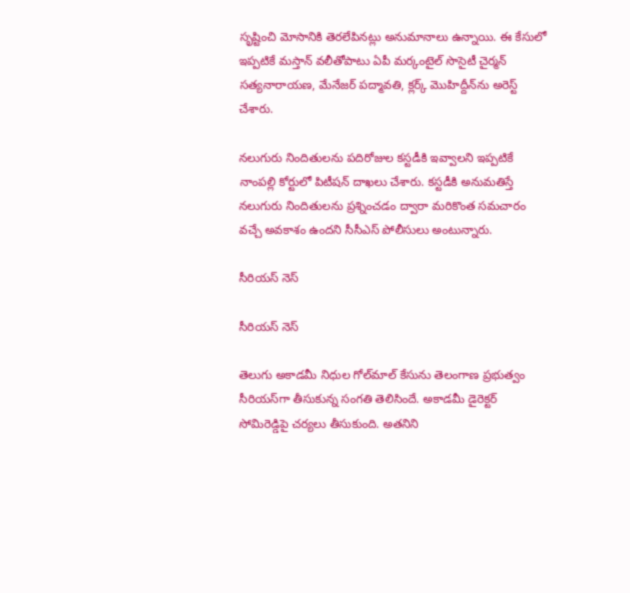సృష్టించి మోసానికి తెరలేపినట్లు అనుమానాలు ఉన్నాయి. ఈ కేసులో ఇప్పటికే మస్తాన్ వలీతోపాటు ఏపీ మర్కంటైల్ సొసైటీ చైర్మన్ సత్యనారాయణ, మేనేజర్ పద్మావతి, క్లర్క్ మొహిద్దీన్‌ను అరెస్ట్ చేశారు.

నలుగురు నిందితులను పదిరోజుల కస్టడీకి ఇవ్వాలని ఇప్పటికే నాంపల్లి కోర్టులో పిటీషన్ దాఖలు చేశారు. కస్టడీకి అనుమతిస్తే నలుగురు నిందితులను ప్రశ్నించడం ద్వారా మరికొంత సమచారం వచ్చే అవకాశం ఉందని సీసీఎస్ పోలీసులు అంటున్నారు.

సీరియస్ నెస్

సీరియస్ నెస్

తెలుగు అకాడమీ నిధుల గోల్‌మాల్ కేసును తెలంగాణ ప్రభుత్వం సీరియస్‌గా తీసుకున్న సంగతి తెలిసిందే. అకాడమీ డైరెక్టర్ సోమిరెడ్డిపై చర్యలు తీసుకుంది. అతనిని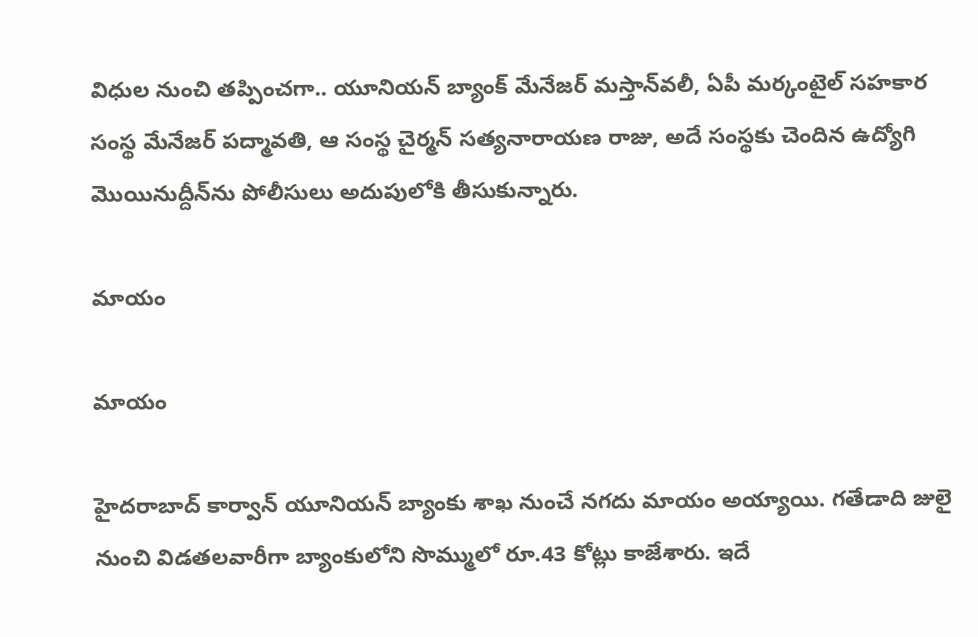విధుల నుంచి తప్పించగా.. యూనియన్ బ్యాంక్ మేనేజర్ మస్తాన్‌వలీ, ఏపీ మర్కంటైల్ సహకార సంస్థ మేనేజర్ పద్మావతి, ఆ సంస్థ చైర్మన్ సత్యనారాయణ రాజు, అదే సంస్థకు చెందిన ఉద్యోగి మొయినుద్దీన్‌ను పోలీసులు అదుపులోకి తీసుకున్నారు.

మాయం

మాయం

హైదరాబాద్‌ కార్వాన్ యూనియన్ బ్యాంకు శాఖ నుంచే నగదు మాయం అయ్యాయి. గతేడాది జులై నుంచి విడతలవారీగా బ్యాంకులోని సొమ్ములో రూ.43 కోట్లు కాజేశారు. ఇదే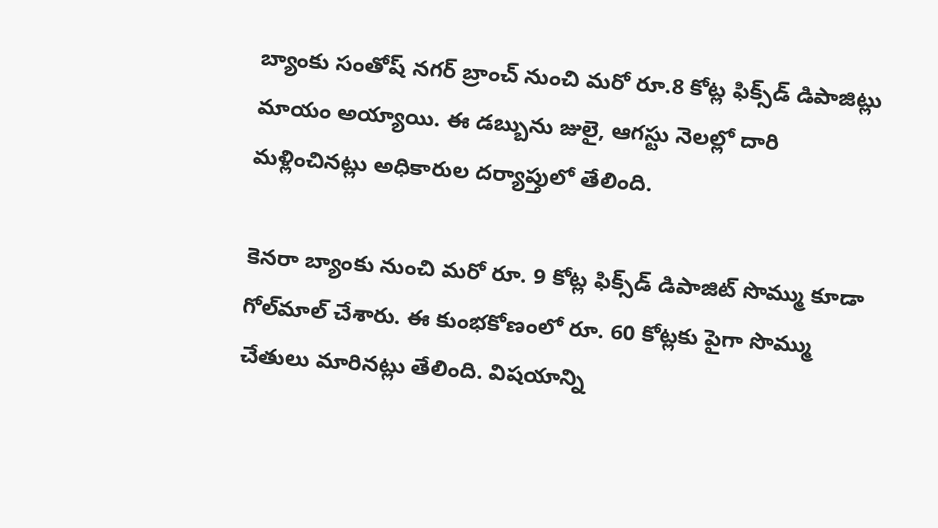బ్యాంకు సంతోష్ నగర్ బ్రాంచ్ నుంచి మరో రూ.8 కోట్ల ఫిక్స్‌డ్ డిపాజిట్లు మాయం అయ్యాయి. ఈ డబ్బును జులై, ఆగస్టు నెలల్లో దారి మళ్లించినట్లు అధికారుల దర్యాప్తులో తేలింది.

కెనరా బ్యాంకు నుంచి మరో రూ. 9 కోట్ల ఫిక్స్‌డ్ డిపాజిట్ సొమ్ము కూడా గోల్‌మాల్ చేశారు. ఈ కుంభకోణంలో రూ. 60 కోట్లకు పైగా సొమ్ము చేతులు మారినట్లు తేలింది. విషయాన్ని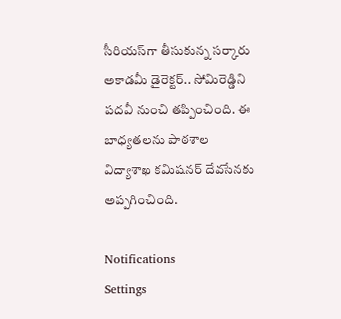సీరియస్‌గా తీసుకున్న సర్కారు అకాడమీ డైరెక్టర్.. సోమిరెడ్డిని పదవీ నుంచి తప్పించింది. ఈ బాధ్యతలను పాఠశాల విద్యాశాఖ కమిషనర్ దేవసేనకు అప్పగించింది.

Notifications
Settings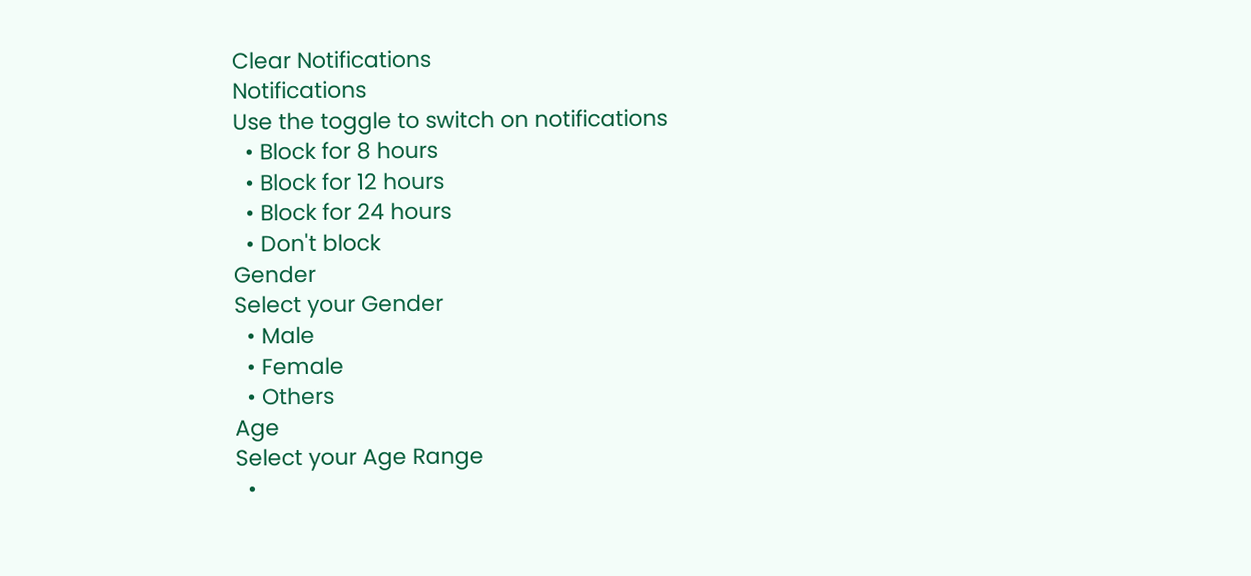Clear Notifications
Notifications
Use the toggle to switch on notifications
  • Block for 8 hours
  • Block for 12 hours
  • Block for 24 hours
  • Don't block
Gender
Select your Gender
  • Male
  • Female
  • Others
Age
Select your Age Range
  •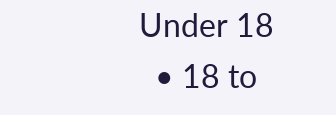Under 18
  • 18 to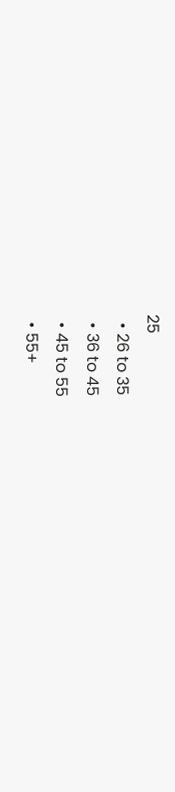25
  • 26 to 35
  • 36 to 45
  • 45 to 55
  • 55+